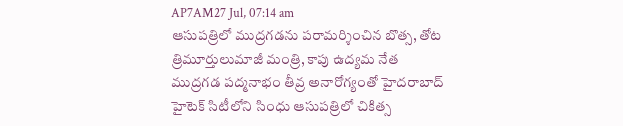AP7AM27 Jul, 07:14 am
ఆసుపత్రిలో ముద్రగడను పరామర్శించిన బొత్స, తోట త్రిమూర్తులుమాజీ మంత్రి, కాపు ఉద్యమ నేత ముద్రగడ పద్మనాభం తీవ్ర అనారోగ్యంతో హైదరాబాద్ హైటెక్ సిటీలోని సింధు ఆసుపత్రిలో చికిత్స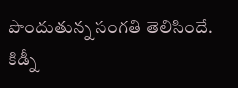పొందుతున్న సంగతి తెలిసిందే. కిడ్నీ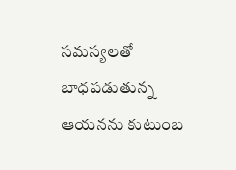సమస్యలతో బాధపడుతున్న ఆయనను కుటుంబ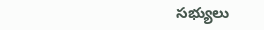సభ్యులు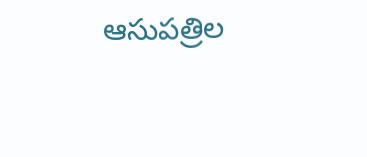ఆసుపత్రిల